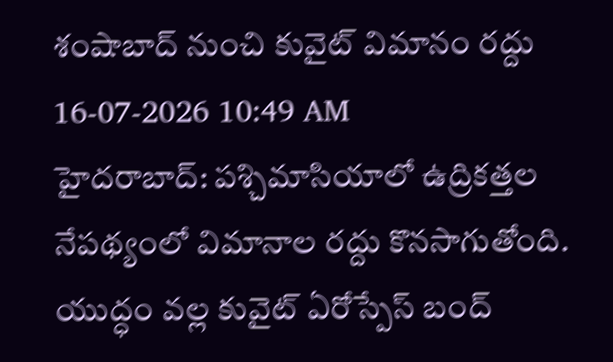శంషాబాద్ నుంచి కువైట్ విమానం రద్దు
16-07-2026 10:49 AM
హైదరాబాద్: పశ్చిమాసియాలో ఉద్రికత్తల నేపథ్యంలో విమానాల రద్దు కొనసాగుతోంది. యుద్ధం వల్ల కువైట్ ఏరోస్పేస్ బంద్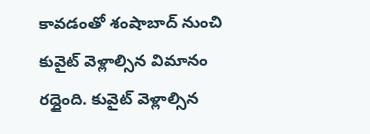కావడంతో శంషాబాద్ నుంచి కువైట్ వెళ్లాల్సిన విమానం రద్దైంది. కువైట్ వెళ్లాల్సిన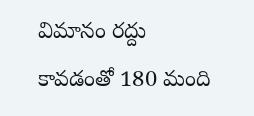విమానం రద్దు కావడంతో 180 మంది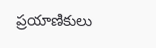ప్రయాణికులు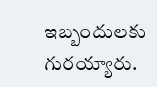ఇబ్బందులకు గురయ్యారు.